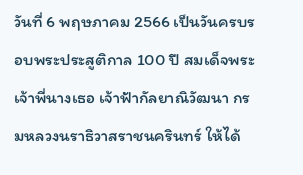วันที่ 6 พฤษภาคม 2566 เป็นวันครบรอบพระประสูติกาล 100 ปี สมเด็จพระเจ้าพี่นางเธอ เจ้าฟ้ากัลยาณิวัฒนา กรมหลวงนราธิวาสราชนครินทร์ ให้ได้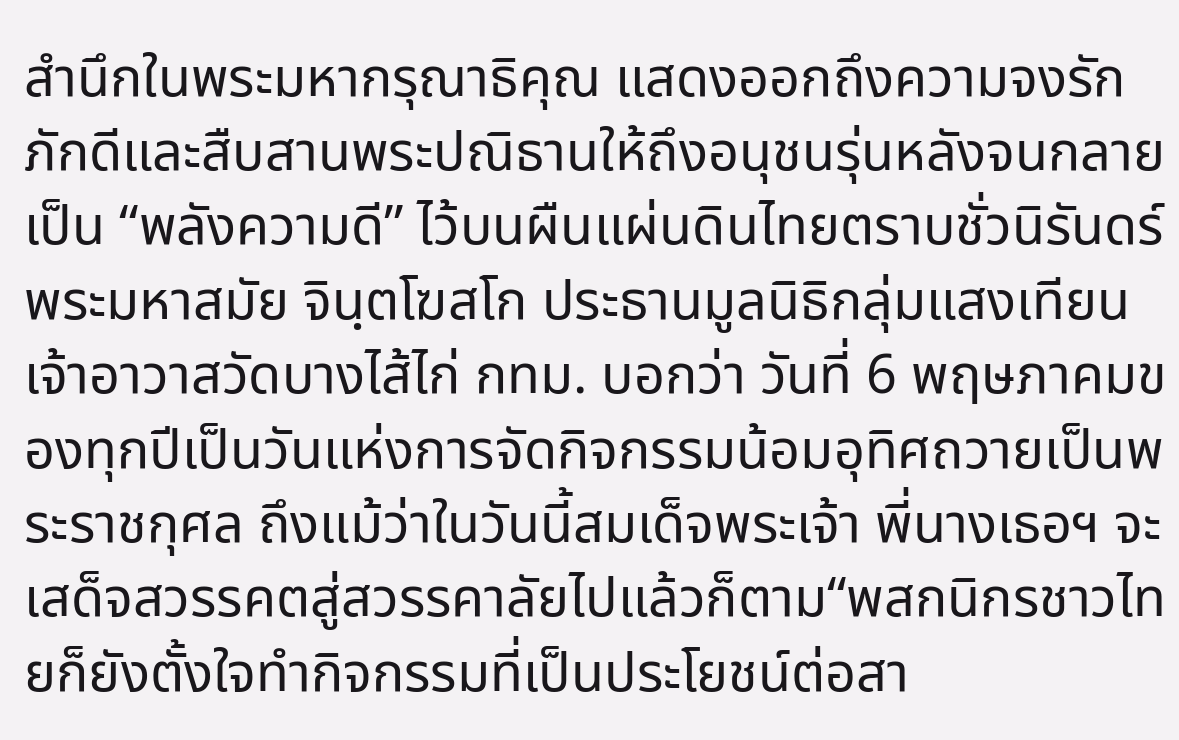สำนึกในพระมหากรุณาธิคุณ แสดงออกถึงความจงรักภักดีและสืบสานพระปณิธานให้ถึงอนุชนรุ่นหลังจนกลายเป็น “พลังความดี” ไว้บนผืนแผ่นดินไทยตราบชั่วนิรันดร์พระมหาสมัย จินฺตโฆสโก ประธานมูลนิธิกลุ่มแสงเทียน เจ้าอาวาสวัดบางไส้ไก่ กทม. บอกว่า วันที่ 6 พฤษภาคมของทุกปีเป็นวันแห่งการจัดกิจกรรมน้อมอุทิศถวายเป็นพระราชกุศล ถึงแม้ว่าในวันนี้สมเด็จพระเจ้า พี่นางเธอฯ จะเสด็จสวรรคตสู่สวรรคาลัยไปแล้วก็ตาม“พสกนิกรชาวไทยก็ยังตั้งใจทำกิจกรรมที่เป็นประโยชน์ต่อสา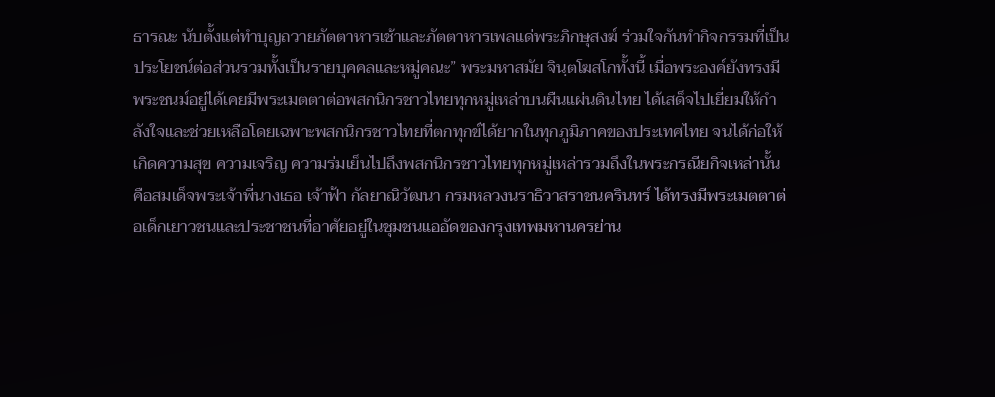ธารณะ นับตั้งแต่ทำบุญถวายภัตตาหารเช้าและภัตตาหารเพลแด่พระภิกษุสงฆ์ ร่วมใจกันทำกิจกรรมที่เป็นประโยชน์ต่อส่วนรวมทั้งเป็นรายบุคคลและหมู่คณะ” พระมหาสมัย จินฺตโฆสโกทั้งนี้ เมื่อพระองค์ยังทรงมีพระชนม์อยู่ได้เคยมีพระเมตตาต่อพสกนิกรชาวไทยทุกหมู่เหล่าบนผืนแผ่นดินไทย ได้เสด็จไปเยี่ยมให้กำลังใจและช่วยเหลือโดยเฉพาะพสกนิกรชาวไทยที่ตกทุกข์ได้ยากในทุกภูมิภาคของประเทศไทย จนได้ก่อให้เกิดความสุข ความเจริญ ความร่มเย็นไปถึงพสกนิกรชาวไทยทุกหมู่เหล่ารวมถึงในพระกรณียกิจเหล่านั้นคือสมเด็จพระเจ้าพี่นางเธอ เจ้าฟ้า กัลยาณิวัฒนา กรมหลวงนราธิวาสราชนครินทร์ ได้ทรงมีพระเมตตาต่อเด็กเยาวชนและประชาชนที่อาศัยอยู่ในชุมชนแออัดของกรุงเทพมหานครย่าน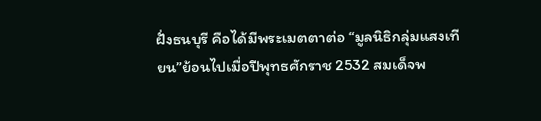ฝั่งธนบุรี คือได้มีพระเมตตาต่อ “มูลนิธิกลุ่มแสงเทียน”ย้อนไปเมื่อปีพุทธศักราช 2532 สมเด็จพ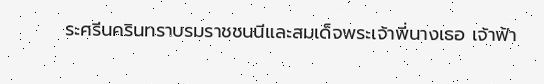ระศรีนครินทราบรมราชชนนีและสมเด็จพระเจ้าพี่นางเธอ เจ้าฟ้า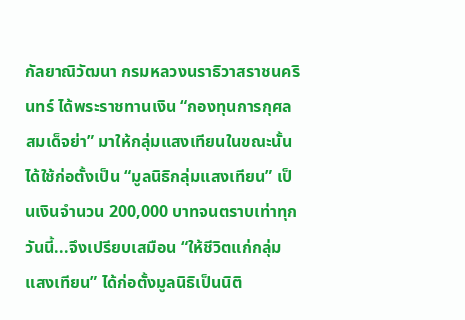กัลยาณิวัฒนา กรมหลวงนราธิวาสราชนครินทร์ ได้พระราชทานเงิน “กองทุนการกุศลสมเด็จย่า” มาให้กลุ่มแสงเทียนในขณะนั้นได้ใช้ก่อตั้งเป็น “มูลนิธิกลุ่มแสงเทียน” เป็นเงินจำนวน 200,000 บาทจนตราบเท่าทุกวันนี้...จึงเปรียบเสมือน “ให้ชีวิตแก่กลุ่มแสงเทียน” ได้ก่อตั้งมูลนิธิเป็นนิติ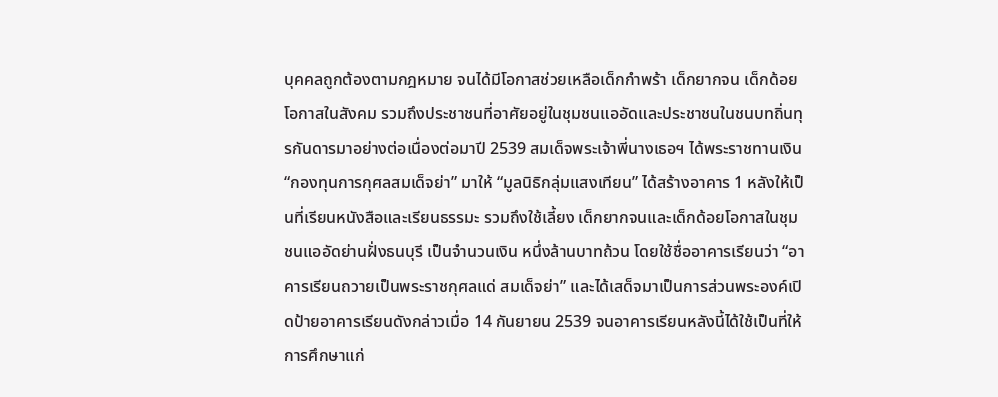บุคคลถูกต้องตามกฎหมาย จนได้มีโอกาสช่วยเหลือเด็กกำพร้า เด็กยากจน เด็กด้อยโอกาสในสังคม รวมถึงประชาชนที่อาศัยอยู่ในชุมชนแออัดและประชาชนในชนบทถิ่นทุรกันดารมาอย่างต่อเนื่องต่อมาปี 2539 สมเด็จพระเจ้าพี่นางเธอฯ ได้พระราชทานเงิน “กองทุนการกุศลสมเด็จย่า” มาให้ “มูลนิธิกลุ่มแสงเทียน” ได้สร้างอาคาร 1 หลังให้เป็นที่เรียนหนังสือและเรียนธรรมะ รวมถึงใช้เลี้ยง เด็กยากจนและเด็กด้อยโอกาสในชุมชนแออัดย่านฝั่งธนบุรี เป็นจำนวนเงิน หนึ่งล้านบาทถ้วน โดยใช้ชื่ออาคารเรียนว่า “อาคารเรียนถวายเป็นพระราชกุศลแด่ สมเด็จย่า” และได้เสด็จมาเป็นการส่วนพระองค์เปิดป้ายอาคารเรียนดังกล่าวเมื่อ 14 กันยายน 2539 จนอาคารเรียนหลังนี้ได้ใช้เป็นที่ให้การศึกษาแก่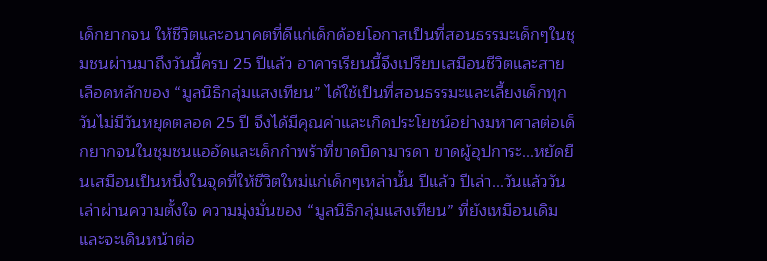เด็กยากจน ให้ชีวิตและอนาคตที่ดีแก่เด็กด้อยโอกาสเป็นที่สอนธรรมะเด็กๆในชุมชนผ่านมาถึงวันนี้ครบ 25 ปีแล้ว อาคารเรียนนี้จึงเปรียบเสมือนชีวิตและสายเลือดหลักของ “มูลนิธิกลุ่มแสงเทียน” ได้ใช้เป็นที่สอนธรรมะและเลี้ยงเด็กทุกวันไม่มีวันหยุดตลอด 25 ปี จึงได้มีคุณค่าและเกิดประโยชน์อย่างมหาศาลต่อเด็กยากจนในชุมชนแออัดและเด็กกำพร้าที่ขาดบิดามารดา ขาดผู้อุปการะ...หยัดยืนเสมือนเป็นหนึ่งในจุดที่ให้ชีวิตใหม่แก่เด็กๆเหล่านั้น ปีแล้ว ปีเล่า...วันแล้ววันเล่าผ่านความตั้งใจ ความมุ่งมั่นของ “มูลนิธิกลุ่มแสงเทียน” ที่ยังเหมือนเดิมและจะเดินหน้าต่อ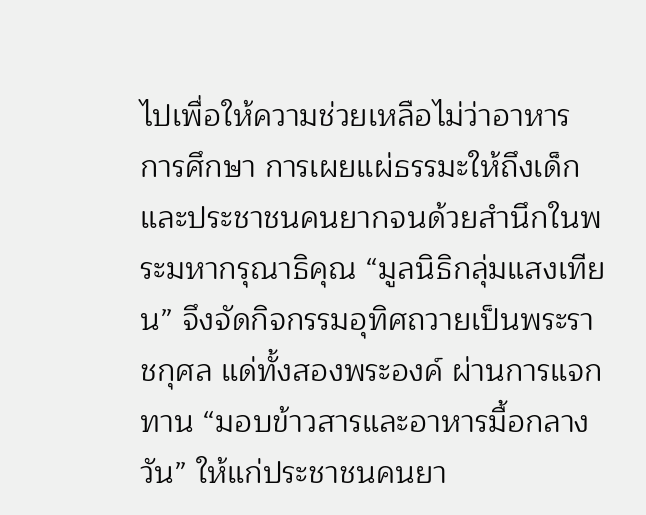ไปเพื่อให้ความช่วยเหลือไม่ว่าอาหาร การศึกษา การเผยแผ่ธรรมะให้ถึงเด็กและประชาชนคนยากจนด้วยสำนึกในพระมหากรุณาธิคุณ “มูลนิธิกลุ่มแสงเทียน” จึงจัดกิจกรรมอุทิศถวายเป็นพระราชกุศล แด่ทั้งสองพระองค์ ผ่านการแจกทาน “มอบข้าวสารและอาหารมื้อกลางวัน” ให้แก่ประชาชนคนยา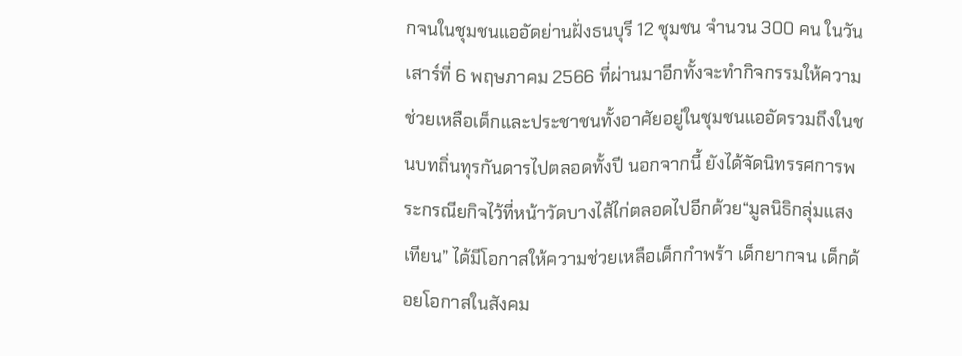กจนในชุมชนแออัดย่านฝั่งธนบุรี 12 ชุมชน จำนวน 300 คน ในวันเสาร์ที่ 6 พฤษภาคม 2566 ที่ผ่านมาอีกทั้งจะทำกิจกรรมให้ความช่วยเหลือเด็กและประชาชนทั้งอาศัยอยู่ในชุมชนแออัดรวมถึงในชนบทถิ่นทุรกันดารไปตลอดทั้งปี นอกจากนี้ ยังได้จัดนิทรรศการพระกรณียกิจไว้ที่หน้าวัดบางไส้ไก่ตลอดไปอีกด้วย“มูลนิธิกลุ่มแสงเทียน” ได้มีโอกาสให้ความช่วยเหลือเด็กกำพร้า เด็กยากจน เด็กด้อยโอกาสในสังคม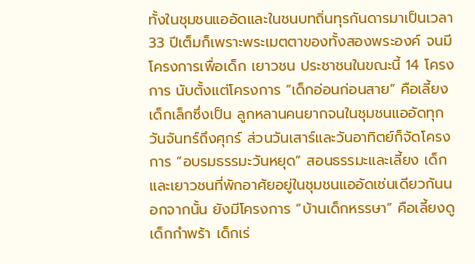ทั้งในชุมชนแออัดและในชนบทถิ่นทุรกันดารมาเป็นเวลา 33 ปีเต็มก็เพราะพระเมตตาของทั้งสองพระองค์ จนมีโครงการเพื่อเด็ก เยาวชน ประชาชนในขณะนี้ 14 โครงการ นับตั้งแต่โครงการ “เด็กอ่อนก่อนสาย” คือเลี้ยงเด็กเล็กซึ่งเป็น ลูกหลานคนยากจนในชุมชนแออัดทุกวันจันทร์ถึงศุกร์ ส่วนวันเสาร์และวันอาทิตย์ก็จัดโครงการ “อบรมธรรมะวันหยุด” สอนธรรมะและเลี้ยง เด็กและเยาวชนที่พักอาศัยอยู่ในชุมชนแออัดเช่นเดียวกันนอกจากนั้น ยังมีโครงการ “บ้านเด็กหรรษา” คือเลี้ยงดูเด็กกำพร้า เด็กเร่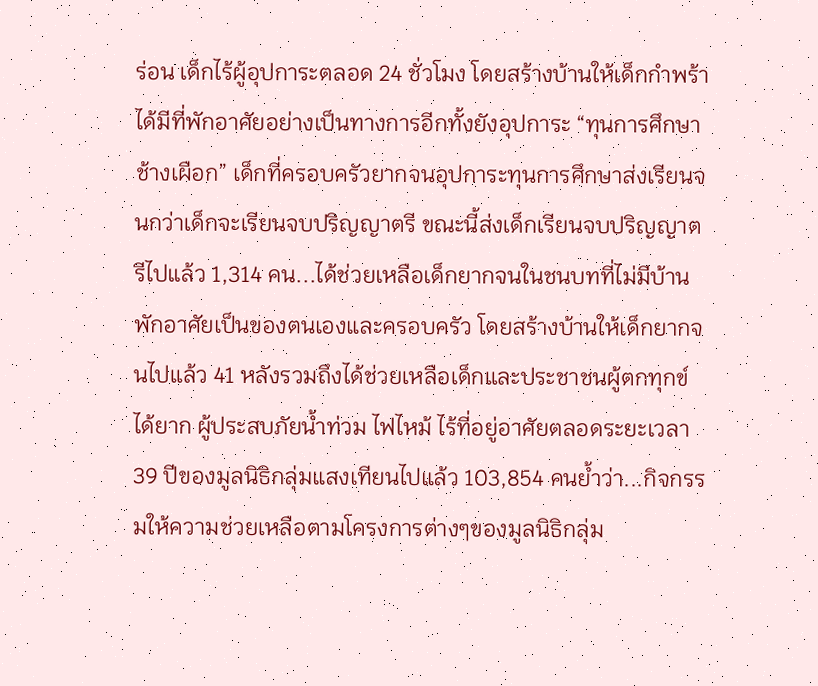ร่อน เด็กไร้ผู้อุปการะตลอด 24 ชั่วโมง โดยสร้างบ้านให้เด็กกำพร้าได้มีที่พักอาศัยอย่างเป็นทางการอีกทั้งยังอุปการะ “ทุนการศึกษาช้างเผือก” เด็กที่ครอบครัวยากจนอุปการะทุนการศึกษาส่งเรียนจนกว่าเด็กจะเรียนจบปริญญาตรี ขณะนี้ส่งเด็กเรียนจบปริญญาตรีไปแล้ว 1,314 คน...ได้ช่วยเหลือเด็กยากจนในชนบทที่ไม่มีบ้านพักอาศัยเป็นของตนเองและครอบครัว โดยสร้างบ้านให้เด็กยากจนไปแล้ว 41 หลังรวมถึงได้ช่วยเหลือเด็กและประชาชนผู้ตกทุกข์ได้ยาก ผู้ประสบภัยน้ำท่วม ไฟไหม้ ไร้ที่อยู่อาศัยตลอดระยะเวลา 39 ปีของมูลนิธิกลุ่มแสงเทียนไปแล้ว 103,854 คนย้ำว่า...กิจกรรมให้ความช่วยเหลือตามโครงการต่างๆของมูลนิธิกลุ่ม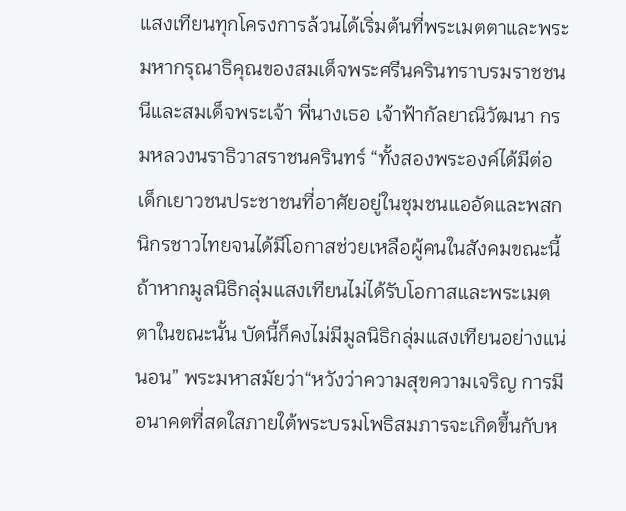แสงเทียนทุกโครงการล้วนได้เริ่มต้นที่พระเมตตาและพระมหากรุณาธิคุณของสมเด็จพระศรีนครินทราบรมราชชนนีและสมเด็จพระเจ้า พี่นางเธอ เจ้าฟ้ากัลยาณิวัฒนา กรมหลวงนราธิวาสราชนครินทร์ “ทั้งสองพระองค์ได้มีต่อเด็กเยาวชนประชาชนที่อาศัยอยู่ในชุมชนแออัดและพสกนิกรชาวไทยจนได้มีโอกาสช่วยเหลือผู้คนในสังคมขณะนี้ ถ้าหากมูลนิธิกลุ่มแสงเทียนไม่ได้รับโอกาสและพระเมตตาในขณะนั้น บัดนี้ก็คงไม่มีมูลนิธิกลุ่มแสงเทียนอย่างแน่นอน” พระมหาสมัยว่า“หวังว่าความสุขความเจริญ การมีอนาคตที่สดใสภายใต้พระบรมโพธิสมภารจะเกิดขึ้นกับห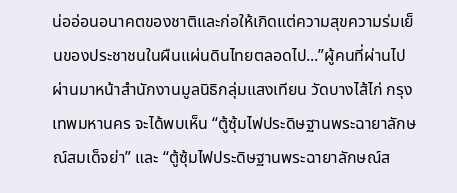น่ออ่อนอนาคตของชาติและก่อให้เกิดแต่ความสุขความร่มเย็นของประชาชนในผืนแผ่นดินไทยตลอดไป...”ผู้คนที่ผ่านไปผ่านมาหน้าสำนักงานมูลนิธิกลุ่มแสงเทียน วัดบางไส้ไก่ กรุงเทพมหานคร จะได้พบเห็น “ตู้ซุ้มไฟประดิษฐานพระฉายาลักษณ์สมเด็จย่า” และ “ตู้ซุ้มไฟประดิษฐานพระฉายาลักษณ์ส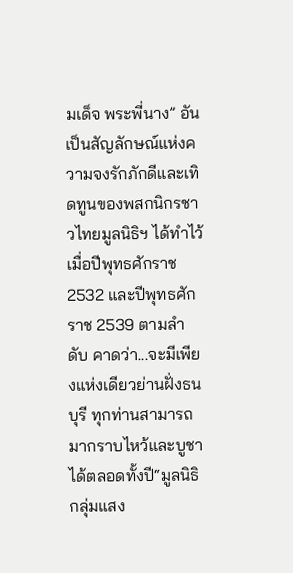มเด็จ พระพี่นาง” อันเป็นสัญลักษณ์แห่งความจงรักภักดีและเทิดทูนของพสกนิกรชาวไทยมูลนิธิฯ ได้ทำไว้เมื่อปีพุทธศักราช 2532 และปีพุทธศักราช 2539 ตามลำดับ คาดว่า...จะมีเพียงแห่งเดียวย่านฝั่งธนบุรี ทุกท่านสามารถมากราบไหว้และบูชาได้ตลอดทั้งปี“มูลนิธิกลุ่มแสง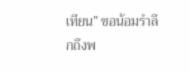เทียน” ขอน้อมรำลึกถึงพ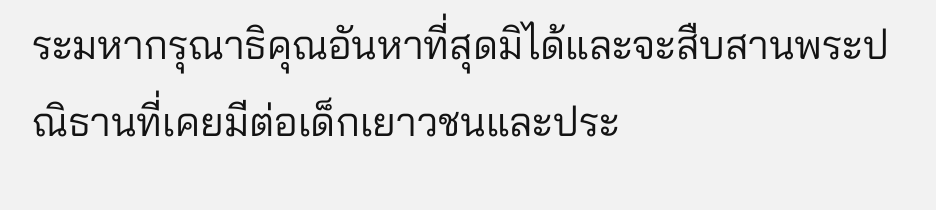ระมหากรุณาธิคุณอันหาที่สุดมิได้และจะสืบสานพระปณิธานที่เคยมีต่อเด็กเยาวชนและประ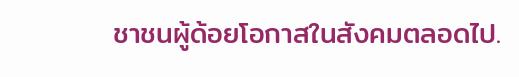ชาชนผู้ด้อยโอกาสในสังคมตลอดไป.